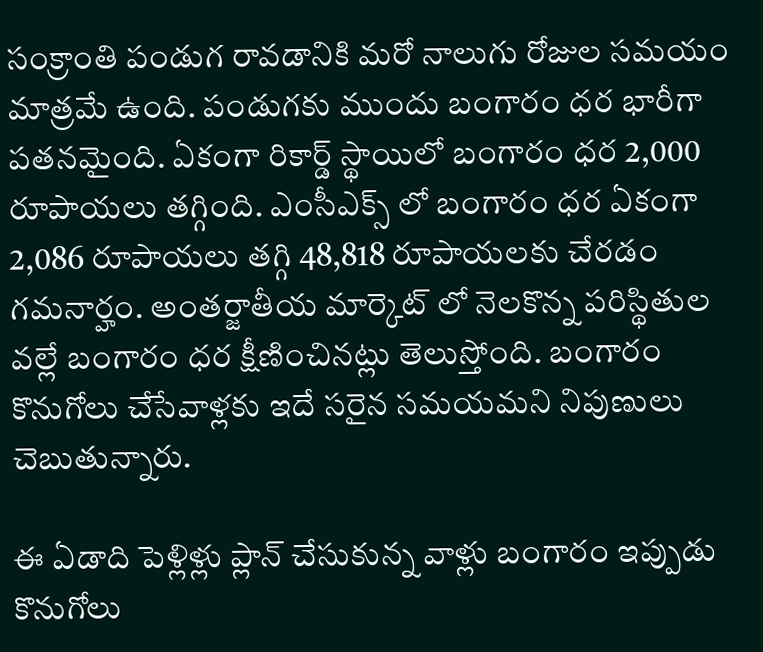సంక్రాంతి పండుగ రావడానికి మరో నాలుగు రోజుల సమయం మాత్రమే ఉంది. పండుగకు ముందు బంగారం ధర భారీగా పతనమైంది. ఏకంగా రికార్డ్ స్థాయిలో బంగారం ధర 2,000 రూపాయలు తగ్గింది. ఎంసీఎక్స్ లో బంగారం ధర ఏకంగా 2,086 రూపాయలు తగ్గి 48,818 రూపాయలకు చేరడం గమనార్హం. అంతర్జాతీయ మార్కెట్ లో నెలకొన్న పరిస్థితుల వల్లే బంగారం ధర క్షీణించినట్లు తెలుస్తోంది. బంగారం కొనుగోలు చేసేవాళ్లకు ఇదే సరైన సమయమని నిపుణులు చెబుతున్నారు.

ఈ ఏడాది పెళ్లిళ్లు ప్లాన్ చేసుకున్న వాళ్లు బంగారం ఇప్పుడు కొనుగోలు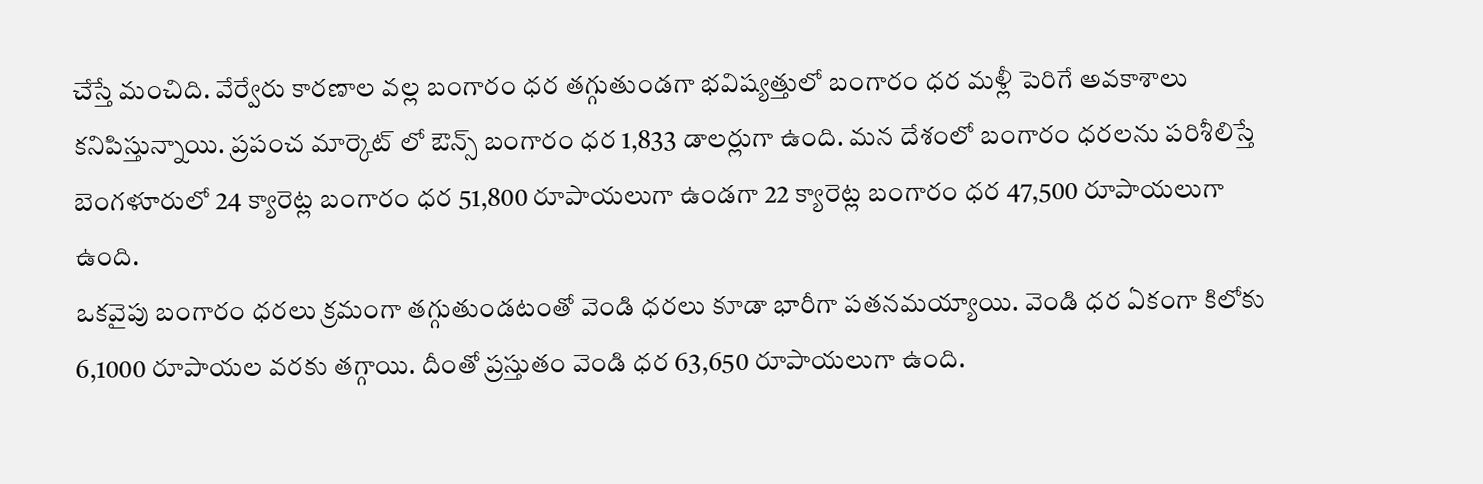చేస్తే మంచిది. వేర్వేరు కారణాల వల్ల బంగారం ధర తగ్గుతుండగా భవిష్యత్తులో బంగారం ధర మళ్లీ పెరిగే అవకాశాలు కనిపిస్తున్నాయి. ప్రపంచ మార్కెట్ లో ఔన్స్ బంగారం ధర 1,833 డాలర్లుగా ఉంది. మన దేశంలో బంగారం ధరలను పరిశీలిస్తే బెంగళూరులో 24 క్యారెట్ల బంగారం ధర 51,800 రూపాయలుగా ఉండగా 22 క్యారెట్ల బంగారం ధర 47,500 రూపాయలుగా ఉంది.
ఒకవైపు బంగారం ధరలు క్రమంగా తగ్గుతుండటంతో వెండి ధరలు కూడా భారీగా పతనమయ్యాయి. వెండి ధర ఏకంగా కిలోకు 6,1000 రూపాయల వరకు తగ్గాయి. దీంతో ప్రస్తుతం వెండి ధర 63,650 రూపాయలుగా ఉంది.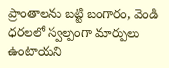ప్రాంతాలను బట్టి బంగారం, వెండి ధరలలో స్వల్పంగా మార్పులు ఉంటాయని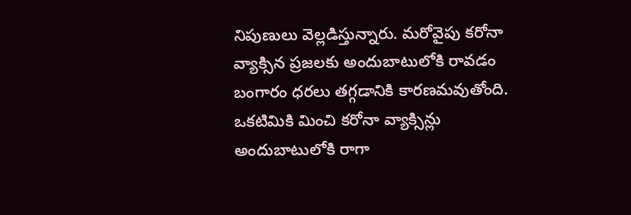నిపుణులు వెల్లడిస్తున్నారు. మరోవైపు కరోనా వ్యాక్సిన ప్రజలకు అందుబాటులోకి రావడం బంగారం ధరలు తగ్గడానికి కారణమవుతోంది.
ఒకటిమికి మించి కరోనా వ్యాక్సిన్లు అందుబాటులోకి రాగా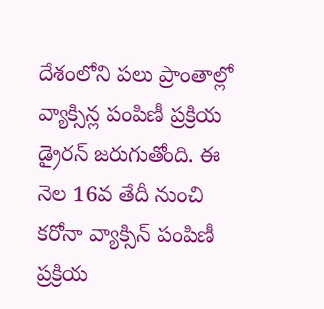దేశంలోని పలు ప్రాంతాల్లో వ్యాక్సిన్ల పంపిణీ ప్రక్రియ డ్రైరన్ జరుగుతోంది. ఈ నెల 16వ తేదీ నుంచి కరోనా వ్యాక్సిన్ పంపిణీ ప్రక్రియ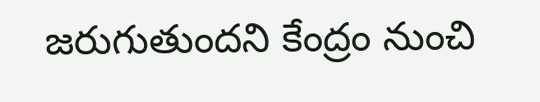జరుగుతుందని కేంద్రం నుంచి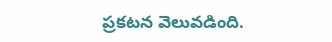ప్రకటన వెలువడింది.